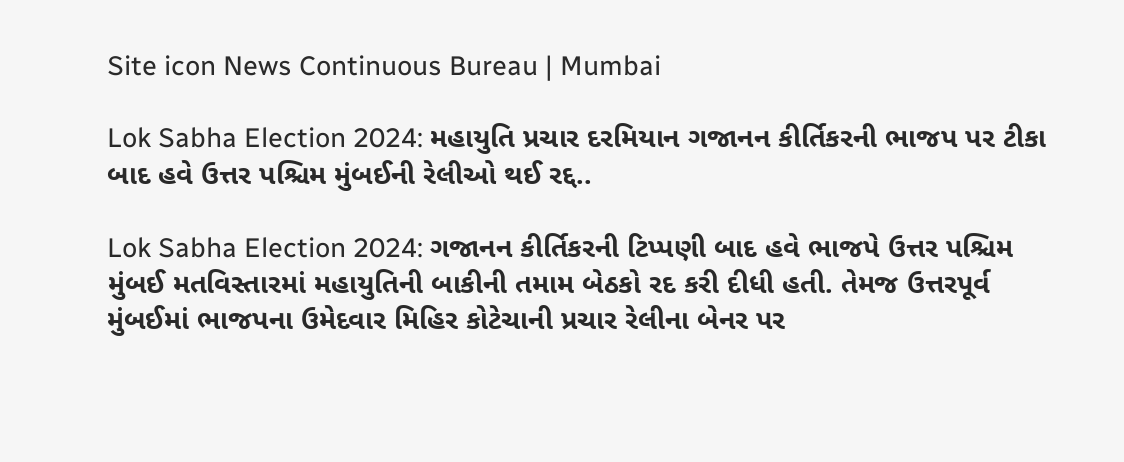Site icon News Continuous Bureau | Mumbai

Lok Sabha Election 2024: મહાયુતિ પ્રચાર દરમિયાન ગજાનન કીર્તિકરની ભાજપ પર ટીકા બાદ હવે ઉત્તર પશ્ચિમ મુંબઈની રેલીઓ થઈ રદ્દ..

Lok Sabha Election 2024: ગજાનન કીર્તિકરની ટિપ્પણી બાદ હવે ભાજપે ઉત્તર પશ્ચિમ મુંબઈ મતવિસ્તારમાં મહાયુતિની બાકીની તમામ બેઠકો રદ કરી દીધી હતી. તેમજ ઉત્તરપૂર્વ મુંબઈમાં ભાજપના ઉમેદવાર મિહિર કોટેચાની પ્રચાર રેલીના બેનર પર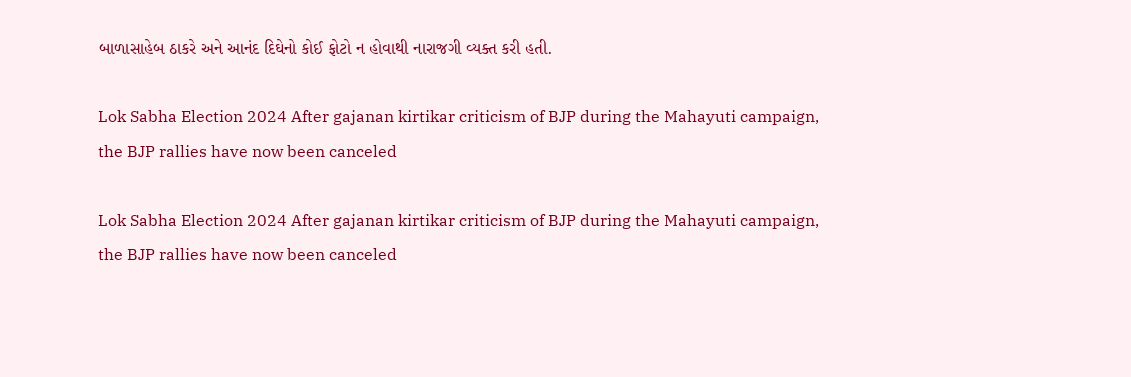બાળાસાહેબ ઠાકરે અને આનંદ દિઘેનો કોઈ ફોટો ન હોવાથી નારાજગી વ્યક્ત કરી હતી.

Lok Sabha Election 2024 After gajanan kirtikar criticism of BJP during the Mahayuti campaign, the BJP rallies have now been canceled

Lok Sabha Election 2024 After gajanan kirtikar criticism of BJP during the Mahayuti campaign, the BJP rallies have now been canceled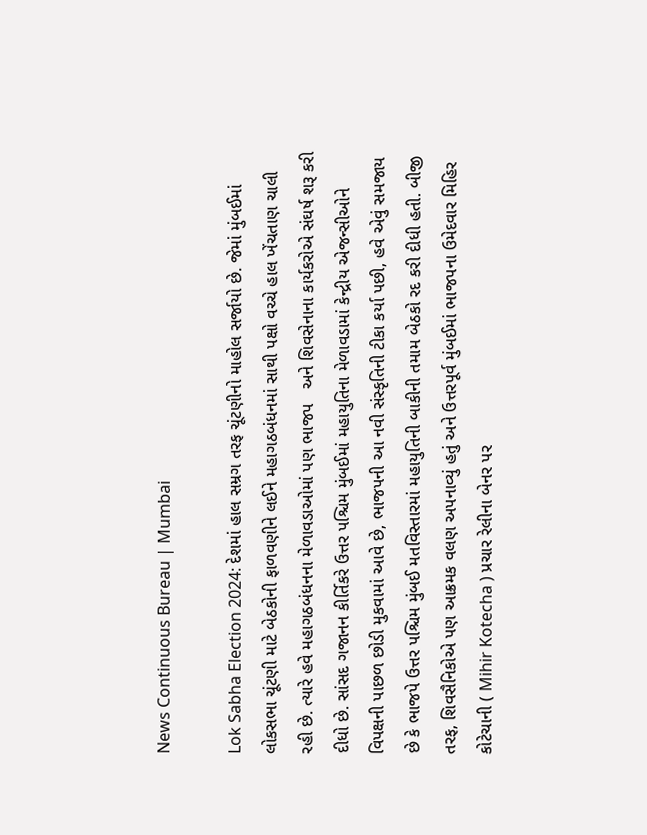News Continuous Bureau | Mumbai

Lok Sabha Election 2024: દેશમાં હાલ સમ્રગ તરફ ચૂંટણીનો માહોલ સર્જાયો છે. જેમાં મુંબઈમાં લોકસભા ચૂંટણી માટે બેઠકોની ફાળવણીને લઈને મહાગઠબંધનમાં સાથી પક્ષો વચ્ચે હાલ ખેંચતાણ ચાલી રહી છે. ત્યારે હવે મહાગઠબંધનના મેળાવડાઓમાં પણ ભાજપ   અને શિવસેનાના કાર્યકરોએ સંઘર્ષ શરૂ કરી દીધો છે. સાંસદ ગજાનન કીર્તિકરે ઉત્તર પશ્ચિમ મુંબઈમાં મહાયુતિના મેળાવડામાં કેન્દ્રીય એજન્સીઓને વિપક્ષની પાછળ છોડી મુકવામાં આવે છે, ભાજપની આ નવી સંસ્કૃતિની ટીકા કર્યા પછી, હવે એવું સમજાય છે કે ભાજપે ઉત્તર પશ્ચિમ મુંબઈ મતવિસ્તારમાં મહાયુતિની બાકીની તમામ બેઠકો રદ કરી દીધી હતી. બીજી તરફ, શિવસૈનિકોએ પણ આક્રમક વલણ અપનાવ્યું હતું અને ઉત્તરપૂર્વ મુંબઈમાં ભાજપના ઉમેદવાર મિહિર કોટેચાની ( Mihir Kotecha ) પ્રચાર રેલીના બેનર પર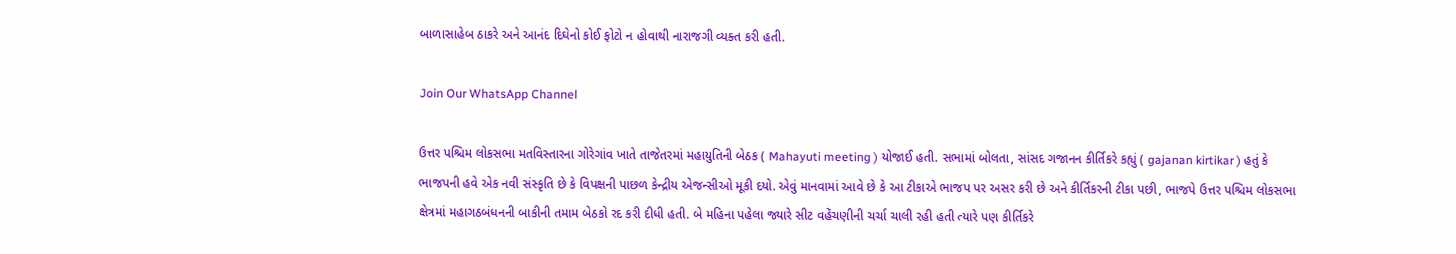બાળાસાહેબ ઠાકરે અને આનંદ દિઘેનો કોઈ ફોટો ન હોવાથી નારાજગી વ્યક્ત કરી હતી.

Join Our WhatsApp Channel

ઉત્તર પશ્ચિમ લોકસભા મતવિસ્તારના ગોરેગાંવ ખાતે તાજેતરમાં મહાયુતિની બેઠક ( Mahayuti meeting ) યોજાઈ હતી. સભામાં બોલતા, સાંસદ ગજાનન કીર્તિકરે કહ્યું ( gajanan kirtikar ) હતું કે ભાજપની હવે એક નવી સંસ્કૃતિ છે કે વિપક્ષની પાછળ કેન્દ્રીય એજન્સીઓ મૂકી દયો. એવું માનવામાં આવે છે કે આ ટીકાએ ભાજપ પર અસર કરી છે અને કીર્તિકરની ટીકા પછી, ભાજપે ઉત્તર પશ્ચિમ લોકસભા ક્ષેત્રમાં મહાગઠબંધનની બાકીની તમામ બેઠકો રદ કરી દીધી હતી. બે મહિના પહેલા જ્યારે સીટ વહેંચણીની ચર્ચા ચાલી રહી હતી ત્યારે પણ કીર્તિકરે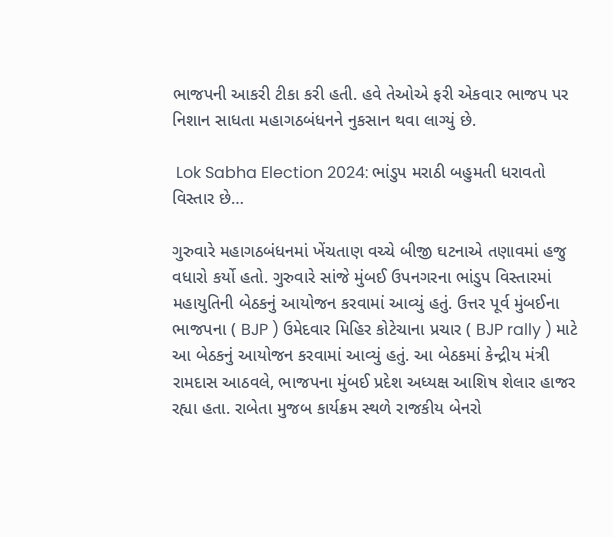ભાજપની આકરી ટીકા કરી હતી. હવે તેઓએ ફરી એકવાર ભાજપ પર નિશાન સાધતા મહાગઠબંધનને નુકસાન થવા લાગ્યું છે.

 Lok Sabha Election 2024: ભાંડુપ મરાઠી બહુમતી ધરાવતો વિસ્તાર છે…

ગુરુવારે મહાગઠબંધનમાં ખેંચતાણ વચ્ચે બીજી ઘટનાએ તણાવમાં હજુ વધારો કર્યો હતો. ગુરુવારે સાંજે મુંબઈ ઉપનગરના ભાંડુપ વિસ્તારમાં મહાયુતિની બેઠકનું આયોજન કરવામાં આવ્યું હતું. ઉત્તર પૂર્વ મુંબઈના ભાજપના ( BJP ) ઉમેદવાર મિહિર કોટેચાના પ્રચાર ( BJP rally ) માટે આ બેઠકનું આયોજન કરવામાં આવ્યું હતું. આ બેઠકમાં કેન્દ્રીય મંત્રી રામદાસ આઠવલે, ભાજપના મુંબઈ પ્રદેશ અધ્યક્ષ આશિષ શેલાર હાજર રહ્યા હતા. રાબેતા મુજબ કાર્યક્રમ સ્થળે રાજકીય બેનરો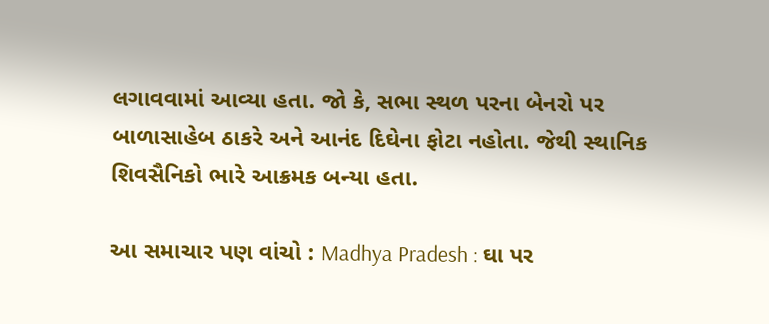લગાવવામાં આવ્યા હતા. જો કે, સભા સ્થળ પરના બેનરો પર બાળાસાહેબ ઠાકરે અને આનંદ દિઘેના ફોટા નહોતા. જેથી સ્થાનિક શિવસૈનિકો ભારે આક્રમક બન્યા હતા.

આ સમાચાર પણ વાંચો : Madhya Pradesh : ઘા પર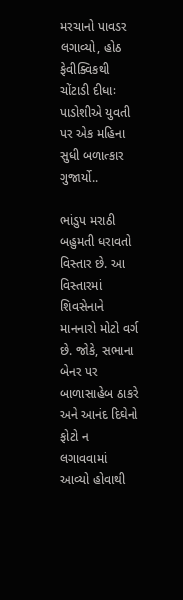મરચાનો પાવડર લગાવ્યો, હોઠ ફેવીક્વિકથી ચોંટાડી દીધાઃ પાડોશીએ યુવતી પર એક મહિના સુધી બળાત્કાર ગુજાર્યો..

ભાંડુપ મરાઠી બહુમતી ધરાવતો વિસ્તાર છે. આ વિસ્તારમાં શિવસેનાને માનનારો મોટો વર્ગ છે. જોકે, સભાના બેનર પર બાળાસાહેબ ઠાકરે અને આનંદ દિઘેનો ફોટો ન લગાવવામાં આવ્યો હોવાથી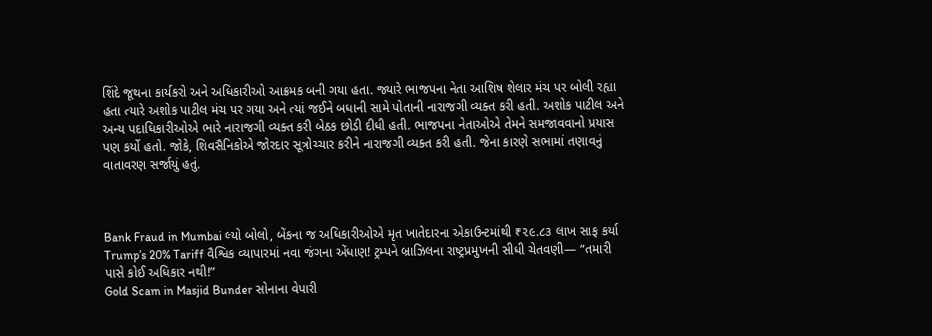શિંદે જૂથના કાર્યકરો અને અધિકારીઓ આક્રમક બની ગયા હતા. જ્યારે ભાજપના નેતા આશિષ શેલાર મંચ પર બોલી રહ્યા હતા ત્યારે અશોક પાટીલ મંચ પર ગયા અને ત્યાં જઈને બધાની સામે પોતાની નારાજગી વ્યક્ત કરી હતી. અશોક પાટીલ અને અન્ય પદાધિકારીઓએ ભારે નારાજગી વ્યક્ત કરી બેઠક છોડી દીધી હતી. ભાજપના નેતાઓએ તેમને સમજાવવાનો પ્રયાસ પણ કર્યો હતો. જોકે, શિવસૈનિકોએ જોરદાર સૂત્રોચ્ચાર કરીને નારાજગી વ્યક્ત કરી હતી. જેના કારણે સભામાં તણાવનું વાતાવરણ સર્જાયું હતું.



Bank Fraud in Mumbai લ્યો બોલો, બેંકના જ અધિકારીઓએ મૃત ખાતેદારના એકાઉન્ટમાંથી ₹૨૯.૮૩ લાખ સાફ કર્યા
Trump’s 20% Tariff વૈશ્વિક વ્યાપારમાં નવા જંગના એંધાણ! ટ્રમ્પને બ્રાઝિલના રાષ્ટ્રપ્રમુખની સીધી ચેતવણી— “તમારી પાસે કોઈ અધિકાર નથી!”
Gold Scam in Masjid Bunder સોનાના વેપારી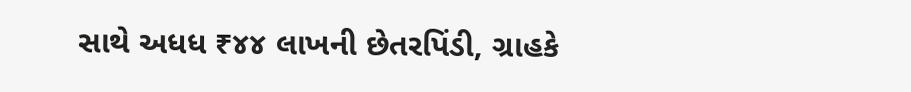સાથે અધધ ₹૪૪ લાખની છેતરપિંડી, ગ્રાહકે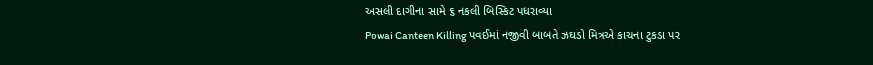અસલી દાગીના સામે ૬ નકલી બિસ્કિટ પધરાવ્યા
Powai Canteen Killing પવઈમાં નજીવી બાબતે ઝઘડો મિત્રએ કાચના ટુકડા પર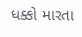ધક્કો મારતા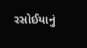રસોઈયાનું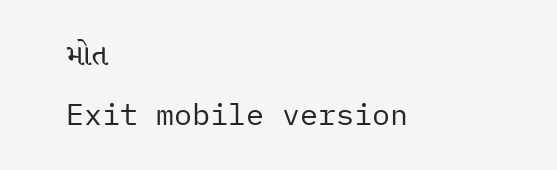મોત
Exit mobile version